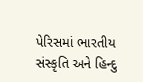પેરિસમાં ભારતીય સંસ્કૃતિ અને હિન્દુ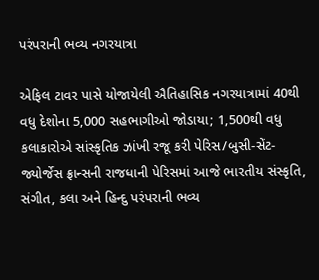પરંપરાની ભવ્ય નગરયાત્રા

એફિલ ટાવર પાસે યોજાયેલી ઐતિહાસિક નગરયાત્રામાં 40થી વધુ દેશોના 5,000 સહભાગીઓ જોડાયા; 1,500થી વધુ કલાકારોએ સાંસ્કૃતિક ઝાંખી રજૂ કરી પેરિસ/બુસી-સેંટ-જ્યોર્જેસ ફ્રાન્સની રાજધાની પેરિસમાં આજે ભારતીય સંસ્કૃતિ, સંગીત, કલા અને હિન્દુ પરંપરાની ભવ્ય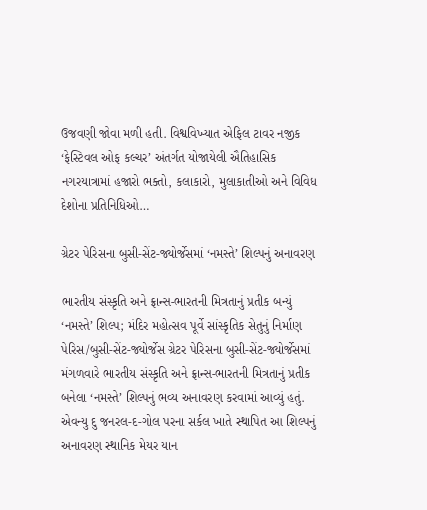ઉજવણી જોવા મળી હતી. વિશ્વવિખ્યાત એફિલ ટાવર નજીક ‘ફેસ્ટિવલ ઓફ કલ્ચર’ અંતર્ગત યોજાયેલી ઐતિહાસિક નગરયાત્રામાં હજારો ભક્તો, કલાકારો, મુલાકાતીઓ અને વિવિધ દેશોના પ્રતિનિધિઓ…

ગ્રેટર પેરિસના બુસી-સેંટ-જ્યોર્જેસમાં ‘નમસ્તે’ શિલ્પનું અનાવરણ

ભારતીય સંસ્કૃતિ અને ફ્રાન્સ-ભારતની મિત્રતાનું પ્રતીક બન્યું ‘નમસ્તે’ શિલ્પ; મંદિર મહોત્સવ પૂર્વે સાંસ્કૃતિક સેતુનું નિર્માણ પેરિસ/બુસી-સેંટ-જ્યોર્જેસ ગ્રેટર પેરિસના બુસી-સેંટ-જ્યોર્જેસમાં મંગળવારે ભારતીય સંસ્કૃતિ અને ફ્રાન્સ-ભારતની મિત્રતાનું પ્રતીક બનેલા ‘નમસ્તે’ શિલ્પનું ભવ્ય અનાવરણ કરવામાં આવ્યું હતું. એવન્યુ દુ જનરલ-દ-ગોલ પરના સર્કલ ખાતે સ્થાપિત આ શિલ્પનું અનાવરણ સ્થાનિક મેયર યાન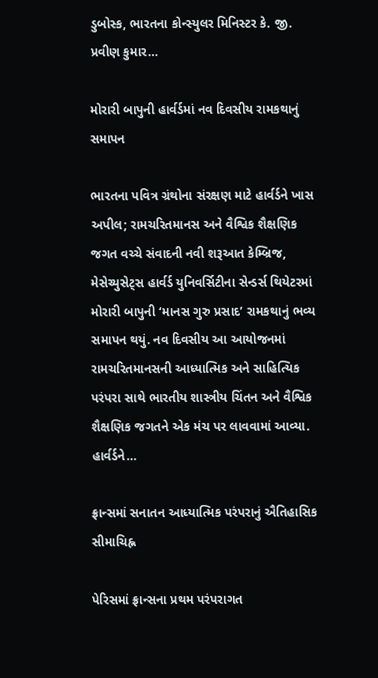ડુબોસ્ક, ભારતના કોન્સ્યુલર મિનિસ્ટર કે. જી. પ્રવીણ કુમાર…

મોરારી બાપુની હાર્વર્ડમાં નવ દિવસીય રામકથાનું સમાપન

ભારતના પવિત્ર ગ્રંથોના સંરક્ષણ માટે હાર્વર્ડને ખાસ અપીલ; રામચરિતમાનસ અને વૈશ્વિક શૈક્ષણિક જગત વચ્ચે સંવાદની નવી શરૂઆત કેમ્બ્રિજ, મેસેચ્યુસેટ્સ હાર્વર્ડ યુનિવર્સિટીના સેન્ડર્સ થિયેટરમાં મોરારી બાપુની ‘માનસ ગુરુ પ્રસાદ’ રામકથાનું ભવ્ય સમાપન થયું. નવ દિવસીય આ આયોજનમાં રામચરિતમાનસની આધ્યાત્મિક અને સાહિત્યિક પરંપરા સાથે ભારતીય શાસ્ત્રીય ચિંતન અને વૈશ્વિક શૈક્ષણિક જગતને એક મંચ પર લાવવામાં આવ્યા. હાર્વર્ડને…

ફ્રાન્સમાં સનાતન આધ્યાત્મિક પરંપરાનું ઐતિહાસિક સીમાચિહ્ન

પેરિસમાં ફ્રાન્સના પ્રથમ પરંપરાગત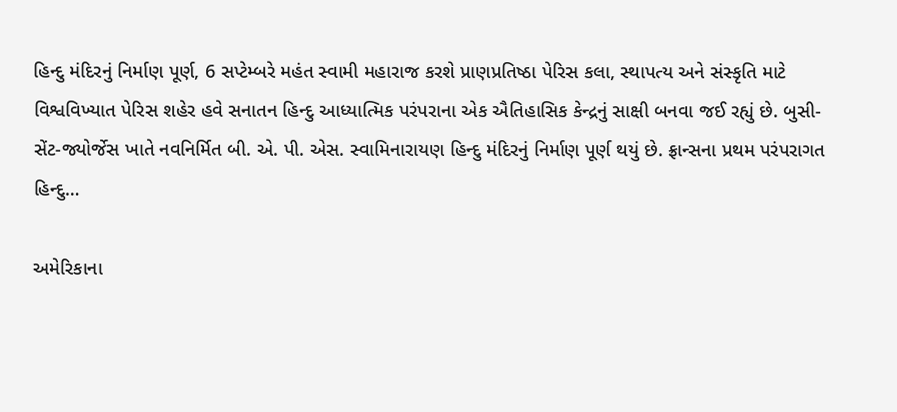હિન્દુ મંદિરનું નિર્માણ પૂર્ણ, 6 સપ્ટેમ્બરે મહંત સ્વામી મહારાજ કરશે પ્રાણપ્રતિષ્ઠા પેરિસ કલા, સ્થાપત્ય અને સંસ્કૃતિ માટે વિશ્વવિખ્યાત પેરિસ શહેર હવે સનાતન હિન્દુ આધ્યાત્મિક પરંપરાના એક ઐતિહાસિક કેન્દ્રનું સાક્ષી બનવા જઈ રહ્યું છે. બુસી-સેંટ-જ્યોર્જેસ ખાતે નવનિર્મિત બી. એ. પી. એસ. સ્વામિનારાયણ હિન્દુ મંદિરનું નિર્માણ પૂર્ણ થયું છે. ફ્રાન્સના પ્રથમ પરંપરાગત હિન્દુ…

અમેરિકાના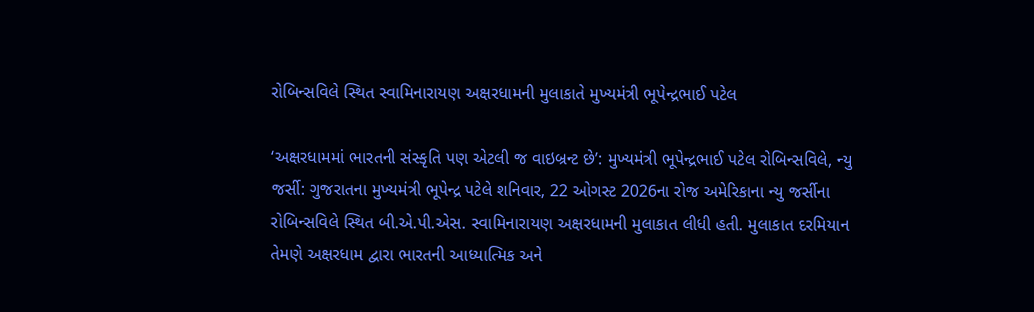રોબિન્સવિલે સ્થિત સ્વામિનારાયણ અક્ષરધામની મુલાકાતે મુખ્યમંત્રી ભૂપેન્દ્રભાઈ પટેલ

‘અક્ષરધામમાં ભારતની સંસ્કૃતિ પણ એટલી જ વાઇબ્રન્ટ છે’: મુખ્યમંત્રી ભૂપેન્દ્રભાઈ પટેલ રોબિન્સવિલે, ન્યુ જર્સી: ગુજરાતના મુખ્યમંત્રી ભૂપેન્દ્ર પટેલે શનિવાર, 22 ઓગસ્ટ 2026ના રોજ અમેરિકાના ન્યુ જર્સીના રોબિન્સવિલે સ્થિત બી.એ.પી.એસ. સ્વામિનારાયણ અક્ષરધામની મુલાકાત લીધી હતી. મુલાકાત દરમિયાન તેમણે અક્ષરધામ દ્વારા ભારતની આધ્યાત્મિક અને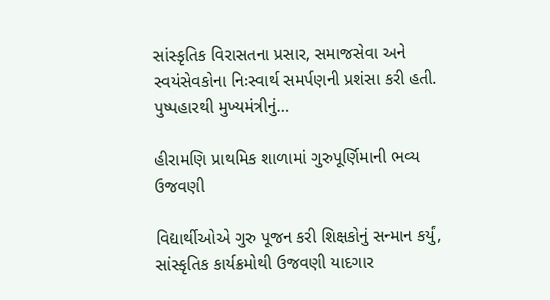સાંસ્કૃતિક વિરાસતના પ્રસાર, સમાજસેવા અને સ્વયંસેવકોના નિઃસ્વાર્થ સમર્પણની પ્રશંસા કરી હતી. પુષ્પહારથી મુખ્યમંત્રીનું…

હીરામણિ પ્રાથમિક શાળામાં ગુરુપૂર્ણિમાની ભવ્ય ઉજવણી

વિદ્યાર્થીઓએ ગુરુ પૂજન કરી શિક્ષકોનું સન્માન કર્યું, સાંસ્કૃતિક કાર્યક્રમોથી ઉજવણી યાદગાર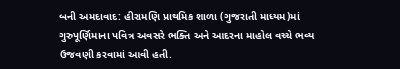બની અમદાવાદ: હીરામણિ પ્રાથમિક શાળા (ગુજરાતી માધ્યમ)માં ગુરુપૂર્ણિમાના પવિત્ર અવસરે ભક્તિ અને આદરના માહોલ વચ્ચે ભવ્ય ઉજવણી કરવામાં આવી હતી.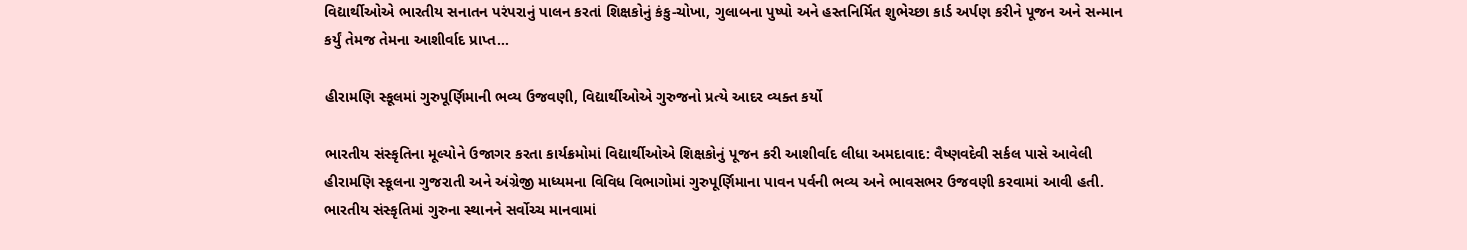વિદ્યાર્થીઓએ ભારતીય સનાતન પરંપરાનું પાલન કરતાં શિક્ષકોનું કંકુ-ચોખા, ગુલાબના પુષ્પો અને હસ્તનિર્મિત શુભેચ્છા કાર્ડ અર્પણ કરીને પૂજન અને સન્માન કર્યું તેમજ તેમના આશીર્વાદ પ્રાપ્ત…

હીરામણિ સ્કૂલમાં ગુરુપૂર્ણિમાની ભવ્ય ઉજવણી, વિદ્યાર્થીઓએ ગુરુજનો પ્રત્યે આદર વ્યક્ત કર્યો

ભારતીય સંસ્કૃતિના મૂલ્યોને ઉજાગર કરતા કાર્યક્રમોમાં વિદ્યાર્થીઓએ શિક્ષકોનું પૂજન કરી આશીર્વાદ લીધા અમદાવાદ: વૈષ્ણવદેવી સર્કલ પાસે આવેલી હીરામણિ સ્કૂલના ગુજરાતી અને અંગ્રેજી માધ્યમના વિવિધ વિભાગોમાં ગુરુપૂર્ણિમાના પાવન પર્વની ભવ્ય અને ભાવસભર ઉજવણી કરવામાં આવી હતી. ભારતીય સંસ્કૃતિમાં ગુરુના સ્થાનને સર્વોચ્ચ માનવામાં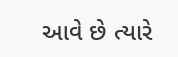આવે છે ત્યારે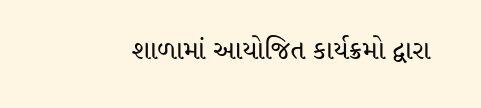શાળામાં આયોજિત કાર્યક્રમો દ્વારા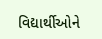વિદ્યાર્થીઓને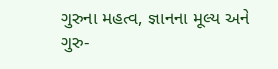ગુરુના મહત્વ, જ્ઞાનના મૂલ્ય અને ગુરુ-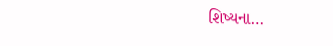શિષ્યના…